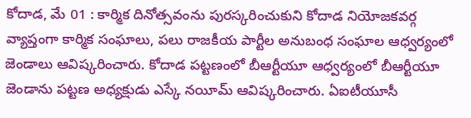కోదాడ, మే 01 : కార్మిక దినోత్సవంను పురస్కరించుకుని కోదాడ నియోజకవర్గ వ్యాప్తంగా కార్మిక సంఘాలు, పలు రాజకీయ పార్టీల అనుబంధ సంఘాల ఆధ్వర్యంలో జెండాలు ఆవిష్కరించారు. కోదాడ పట్టణంలో బీఆర్టీయూ ఆధ్వర్యంలో బీఆర్టీయూ జెండాను పట్టణ అధ్యక్షుడు ఎస్కే నయీమ్ ఆవిష్కరించారు. ఏఐటీయూసీ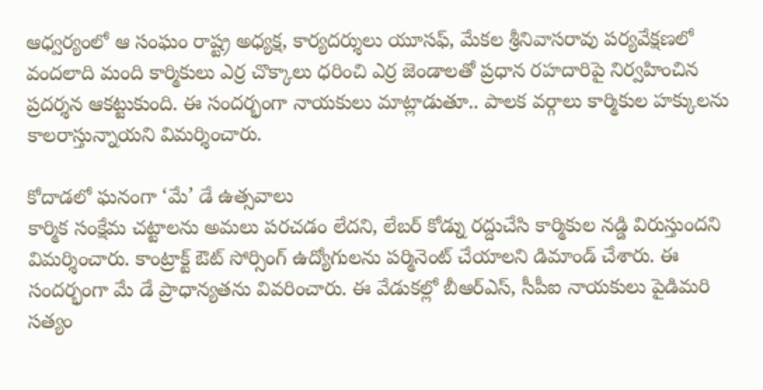ఆధ్వర్యంలో ఆ సంఘం రాష్ట్ర అధ్యక్ష, కార్యదర్శులు యూసఫ్, మేకల శ్రీనివాసరావు పర్యవేక్షణలో వందలాది మంది కార్మికులు ఎర్ర చొక్కాలు ధరించి ఎర్ర జెండాలతో ప్రధాన రహదారిపై నిర్వహించిన ప్రదర్శన ఆకట్టుకుంది. ఈ సందర్భంగా నాయకులు మాట్లాడుతూ.. పాలక వర్గాలు కార్మికుల హక్కులను కాలరాస్తున్నాయని విమర్శించారు.

కోదాడలో ఘనంగా ‘మే’ డే ఉత్సవాలు
కార్మిక సంక్షేమ చట్టాలను అమలు పరచడం లేదని, లేబర్ కోడ్ను రద్దుచేసి కార్మికుల నడ్డి విరుస్తుందని విమర్శించారు. కాంట్రాక్ట్ ఔట్ సోర్సింగ్ ఉద్యోగులను పర్మినెంట్ చేయాలని డిమాండ్ చేశారు. ఈ సందర్భంగా మే డే ప్రాధాన్యతను వివరించారు. ఈ వేడుకల్లో బీఆర్ఎస్, సీపీఐ నాయకులు పైడిమరి సత్యం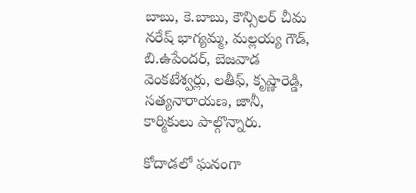బాబు, కె.బాబు, కౌన్సిలర్ చీమ నరేష్ భాగ్యమ్మ, మల్లయ్య గౌడ్, బి.ఉపేందర్, బెజవాడ వెంకటేశ్వర్లు, లతీఫ్, కృష్ణారెడ్డి, సత్యనారాయణ, జానీ, కార్మికులు పాల్గొన్నారు.

కోదాడలో ఘనంగా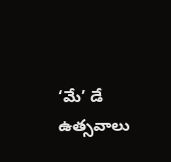‘మే’ డే ఉత్సవాలు